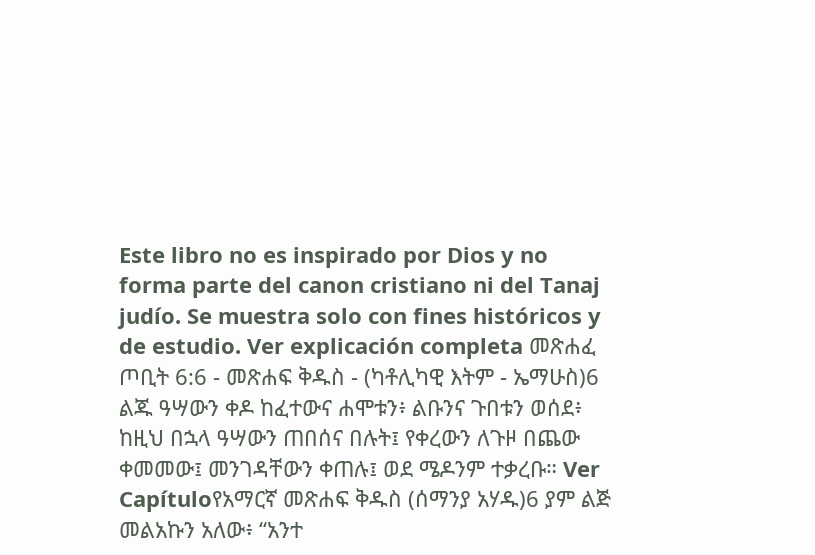Este libro no es inspirado por Dios y no forma parte del canon cristiano ni del Tanaj judío. Se muestra solo con fines históricos y de estudio. Ver explicación completa መጽሐፈ ጦቢት 6:6 - መጽሐፍ ቅዱስ - (ካቶሊካዊ እትም - ኤማሁስ)6 ልጁ ዓሣውን ቀዶ ከፈተውና ሐሞቱን፥ ልቡንና ጉበቱን ወሰደ፥ ከዚህ በኋላ ዓሣውን ጠበሰና በሉት፤ የቀረውን ለጉዞ በጨው ቀመመው፤ መንገዳቸውን ቀጠሉ፤ ወደ ሜዶንም ተቃረቡ። Ver Capítuloየአማርኛ መጽሐፍ ቅዱስ (ሰማንያ አሃዱ)6 ያም ልጅ መልአኩን አለው፥ “አንተ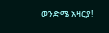ወንድሜ አዛርያ!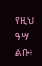የዚህ ዓሣ ልቡ፥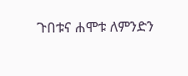ጉበቱና ሐሞቱ ለምንድን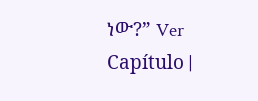ነው?” Ver Capítulo |